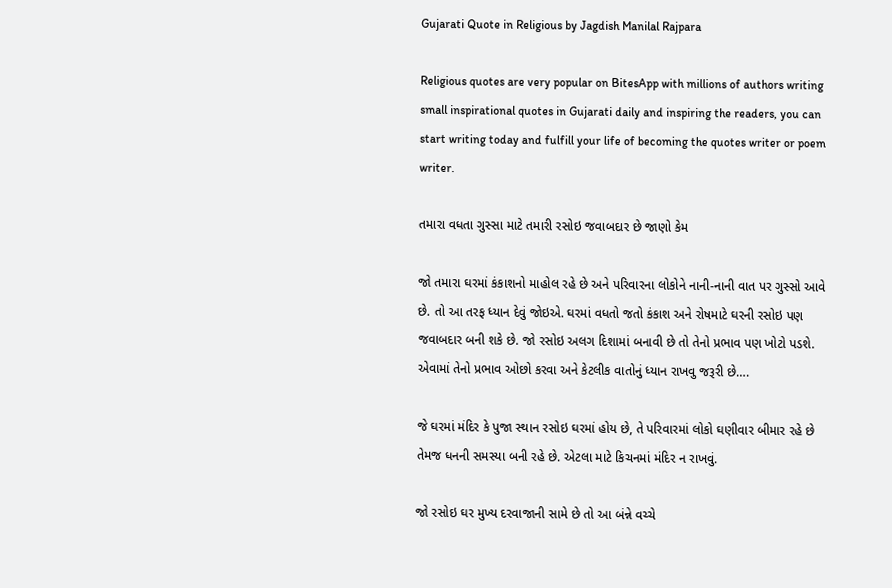Gujarati Quote in Religious by Jagdish Manilal Rajpara

Religious quotes are very popular on BitesApp with millions of authors writing small inspirational quotes in Gujarati daily and inspiring the readers, you can start writing today and fulfill your life of becoming the quotes writer or poem writer.

તમારા વધતા ગુસ્સા માટે તમારી રસોઇ જવાબદાર છે જાણો કેમ

જો તમારા ઘરમાં કંકાશનો માહોલ રહે છે અને પરિવારના લોકોને નાની-નાની વાત પર ગુસ્સો આવે છે. તો આ તરફ ધ્યાન દેવું જોઇએ. ઘરમાં વધતો જતો કંકાશ અને રોષમાટે ઘરની રસોઇ પણ જવાબદાર બની શકે છે. જો રસોઇ અલગ દિશામાં બનાવી છે તો તેનો પ્રભાવ પણ ખોટો પડશે. એવામાં તેનો પ્રભાવ ઓછો કરવા અને કેટલીક વાતોનું ધ્યાન રાખવુ જરૂરી છે….

જે ઘરમાં મંદિર કે પુજા સ્થાન રસોઇ ઘરમાં હોય છે, તે પરિવારમાં લોકો ઘણીવાર બીમાર રહે છે તેમજ ધનની સમસ્યા બની રહે છે. એટલા માટે કિચનમાં મંદિર ન રાખવું.

જો રસોઇ ઘર મુખ્ય દરવાજાની સામે છે તો આ બંન્ને વચ્ચે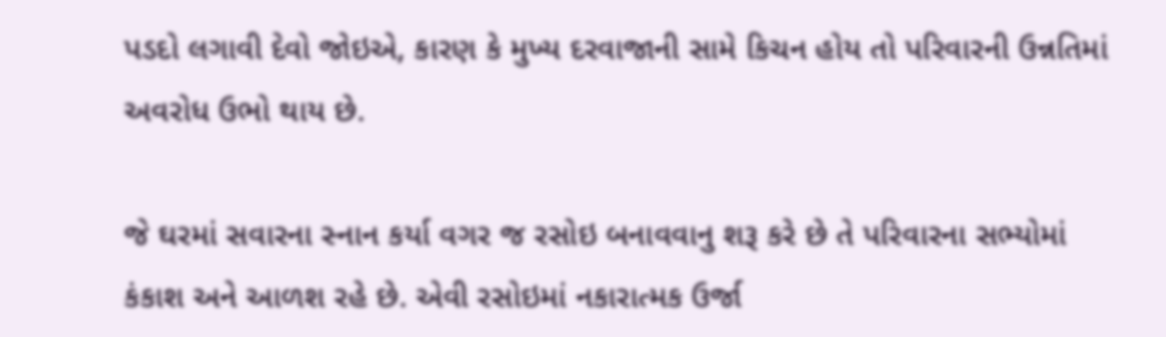પડદો લગાવી દેવો જોઇએ, કારણ કે મુખ્ય દરવાજાની સામે કિચન હોય તો પરિવારની ઉન્નતિમાં અવરોધ ઉભો થાય છે.

જે ઘરમાં સવારના સ્નાન કર્યા વગર જ રસોઇ બનાવવાનુ શરૂ કરે છે તે પરિવારના સભ્યોમાં કંકાશ અને આળશ રહે છે. એવી રસોઇમાં નકારાત્મક ઉર્જા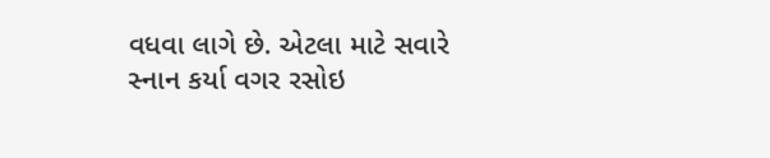વધવા લાગે છે. એટલા માટે સવારે સ્નાન કર્યા વગર રસોઇ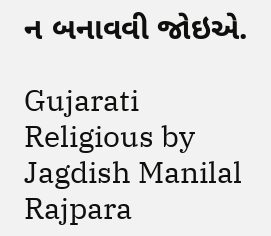ન બનાવવી જોઇએ.

Gujarati Religious by Jagdish Manilal Rajpara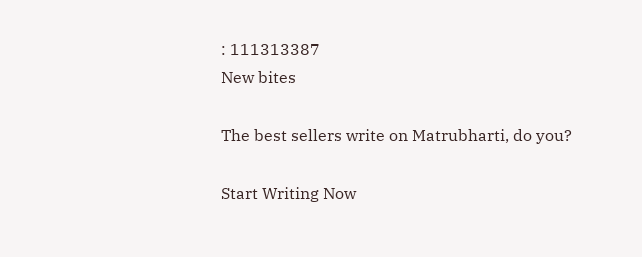: 111313387
New bites

The best sellers write on Matrubharti, do you?

Start Writing Now